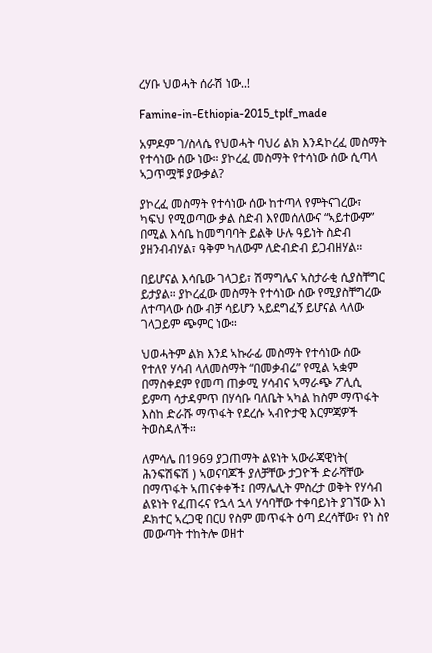ረሃቡ ህወሓት ሰራሽ ነው..!

Famine-in-Ethiopia-2015_tplf_made

አምዶም ገ/ስላሴ የህወሓት ባህሪ ልክ እንዳኮረፈ መስማት የተሳነው ሰው ነው። ያኮረፈ መስማት የተሳነው ሰው ሲጣላ ኣጋጥሟቹ ያውቃል?

ያኮረፈ መስማት የተሳነው ሰው ከተጣላ የምትናገረው፣ ካፍህ የሚወጣው ቃል ስድብ እየመሰለውና “ኣይተውም” በሚል እሳቤ ከመግባባት ይልቅ ሁሉ ዓይነት ስድብ ያዘንብብሃል፣ ዓቅም ካለውም ለድብድብ ይጋብዘሃል።

በይሆናል እሳቤው ገላጋይ፣ ሽማግሌና ኣስታራቂ ሲያስቸግር ይታያል። ያኮረፈው መስማት የተሳነው ሰው የሚያስቸግረው ለተጣላው ሰው ብቻ ሳይሆን ኣይደግፈኝ ይሆናል ላለው ገላጋይም ጭምር ነው።

ህወሓትም ልክ እንደ ኣኩራፊ መስማት የተሳነው ሰው የተለየ ሃሳብ ላለመስማት “በመቃብሬ” የሚል ኣቋም በማስቀደም የመጣ ጠቃሚ ሃሳብና ኣማራጭ ፖሊሲ ይምጣ ሳታዳምጥ በሃሳቡ ባለቤት ኣካል ከስም ማጥፋት እስከ ድራሹ ማጥፋት የደረሱ ኣብዮታዊ እርምጃዎች ትወስዳለች።

ለምሳሌ በ1969 ያጋጠማት ልዩነት ኣውራጃዊነት( ሕንፍሽፍሽ ) ኣወናባጆች ያለቻቸው ታጋዮች ድራሻቸው በማጥፋት ኣጠናቀቀች፤ በማሌሊት ምስረታ ወቅት የሃሳብ ልዩነት የፈጠሩና የኋላ ኋላ ሃሳባቸው ተቀባይነት ያገኘው እነ ዶክተር ኣረጋዊ በርሀ የስም መጥፋት ዕጣ ደረሳቸው፣ የነ ስየ መውጣት ተከትሎ ወዘተ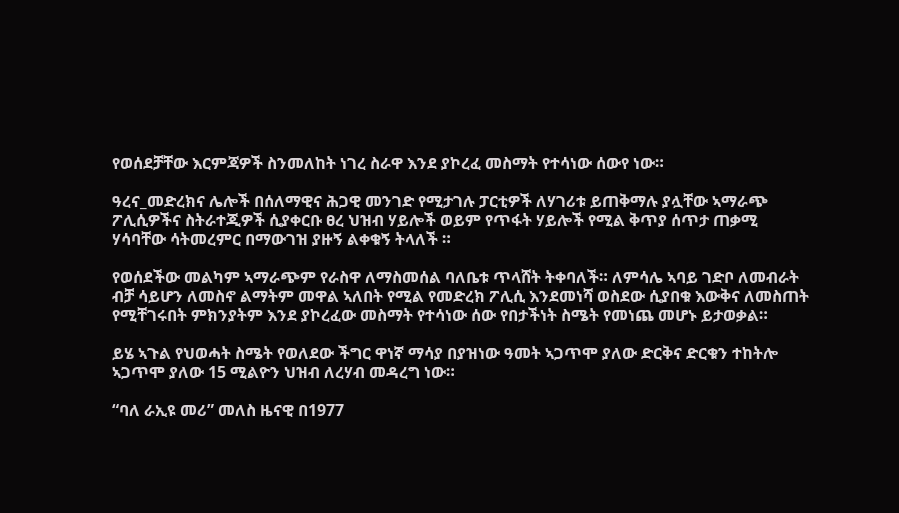የወሰደቻቸው እርምጃዎች ስንመለከት ነገረ ስራዋ እንደ ያኮረፈ መስማት የተሳነው ሰውየ ነው።

ዓረና_መድረክና ሌሎች በሰለማዊና ሕጋዊ መንገድ የሚታገሉ ፓርቲዎች ለሃገሪቱ ይጠቅማሉ ያሏቸው ኣማራጭ ፖሊሲዎችና ስትራተጂዎች ሲያቀርቡ ፀረ ህዝብ ሃይሎች ወይም የጥፋት ሃይሎች የሚል ቅጥያ ሰጥታ ጠቃሚ ሃሳባቸው ሳትመረምር በማውገዝ ያዙኝ ልቀቁኝ ትላለች ።

የወሰደችው መልካም ኣማራጭም የራስዋ ለማስመሰል ባለቤቱ ጥላሸት ትቀባለች። ለምሳሌ ኣባይ ገድቦ ለመብራት ብቻ ሳይሆን ለመስኖ ልማትም መዋል ኣለበት የሚል የመድረክ ፖሊሲ እንደመነሻ ወስደው ሲያበቁ እውቅና ለመስጠት የሚቸገሩበት ምክንያትም እንደ ያኮረፈው መስማት የተሳነው ሰው የበታችነት ስሜት የመነጨ መሆኑ ይታወቃል።

ይሄ ኣጉል የህወሓት ስሜት የወለደው ችግር ዋነኛ ማሳያ በያዝነው ዓመት ኣጋጥሞ ያለው ድርቅና ድርቁን ተከትሎ ኣጋጥሞ ያለው 15 ሚልዮን ህዝብ ለረሃብ መዳረግ ነው።

“ባለ ራኢዩ መሪ” መለስ ዜናዊ በ1977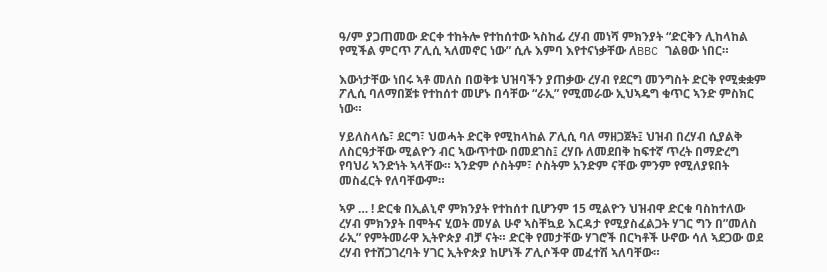ዓ/ም ያጋጠመው ድርቀ ተከትሎ የተከሰተው ኣስከፊ ረሃብ መነሻ ምክንያት “ድርቅን ሊከላከል የሚችል ምርጥ ፖሊሲ ኣለመኖር ነው” ሲሉ እምባ እየተናነቃቸው ለBBC ገልፀው ነበር።

እውነታቸው ነበሩ ኣቶ መለስ በወቅቱ ህዝባችን ያጠቃው ረሃብ የደርግ መንግስት ድርቅ የሚቋቋም ፖሊሲ ባለማበጀቱ የተከሰተ መሆኑ በሳቸው “ራኢ” የሚመራው ኢህኣዴግ ቁጥር ኣንድ ምስክር ነው።

ሃይለስላሴ፣ ደርግ፣ ህወሓት ድርቅ የሚከላከል ፖሊሲ ባለ ማዘጋጀት፤ ህዝብ በረሃብ ሲያልቅ ለስርዓታቸው ሚልዮን ብር ኣውጥተው በመደገስ፤ ረሃቡ ለመደበቅ ከፍተኛ ጥረት በማድረግ የባህሪ ኣንድነት ኣላቸው። ኣንድም ሶስትም፣ ሶስትም አንድም ናቸው ምንም የሚለያዩበት መስፈርት የለባቸውም።

ኣዎ … ! ድርቁ በኢልኒኖ ምክንያት የተከሰተ ቢሆንም 15 ሚልዮን ህዝብዋ ድርቁ ባስከተለው ረሃብ ምክንያት በሞትና ሂወት መሃል ሁኖ ኣስቸኳይ እርዳታ የሚያስፈልጋት ሃገር ግን በ”መለስ ራኢ” የምትመራዋ ኢትዮጵያ ብቻ ናት። ድርቅ የመታቸው ሃገሮች በርካቶች ሁኖው ሳለ ኣደጋው ወደ ረሃብ የተሸጋገረባት ሃገር ኢትዮጵያ ከሆነች ፖሊሶችዋ መፈተሽ ኣለባቸው።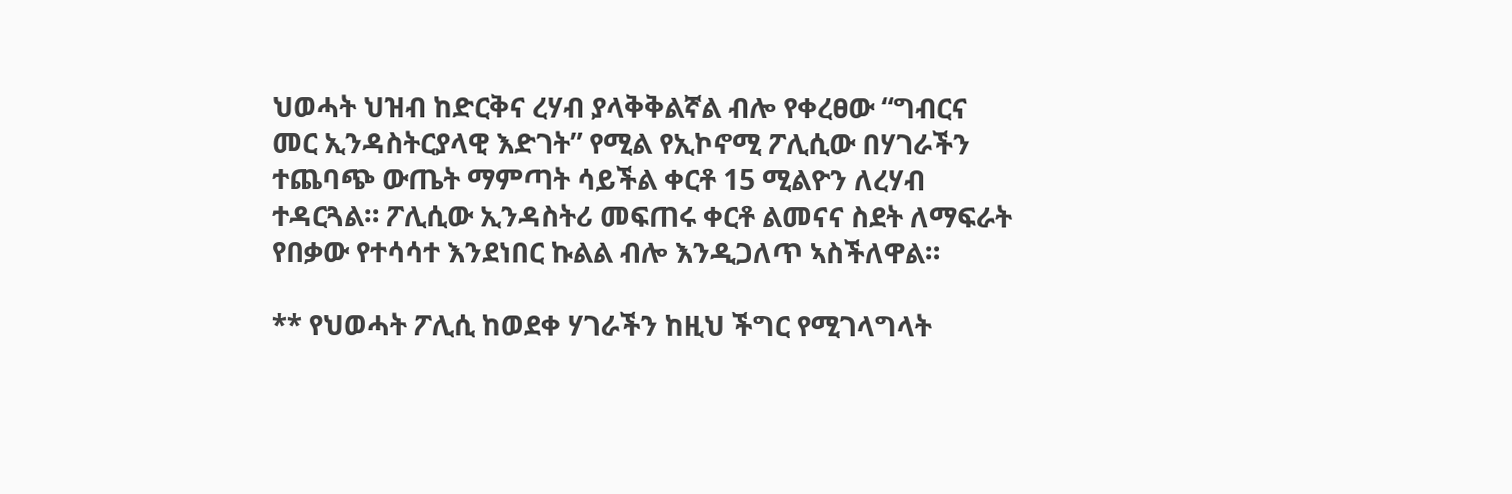ህወሓት ህዝብ ከድርቅና ረሃብ ያላቅቅልኛል ብሎ የቀረፀው “ግብርና መር ኢንዳስትርያላዊ እድገት” የሚል የኢኮኖሚ ፖሊሲው በሃገራችን ተጨባጭ ውጤት ማምጣት ሳይችል ቀርቶ 15 ሚልዮን ለረሃብ ተዳርጓል። ፖሊሲው ኢንዳስትሪ መፍጠሩ ቀርቶ ልመናና ስደት ለማፍራት የበቃው የተሳሳተ እንደነበር ኩልል ብሎ እንዲጋለጥ ኣስችለዋል።

** የህወሓት ፖሊሲ ከወደቀ ሃገራችን ከዚህ ችግር የሚገላግላት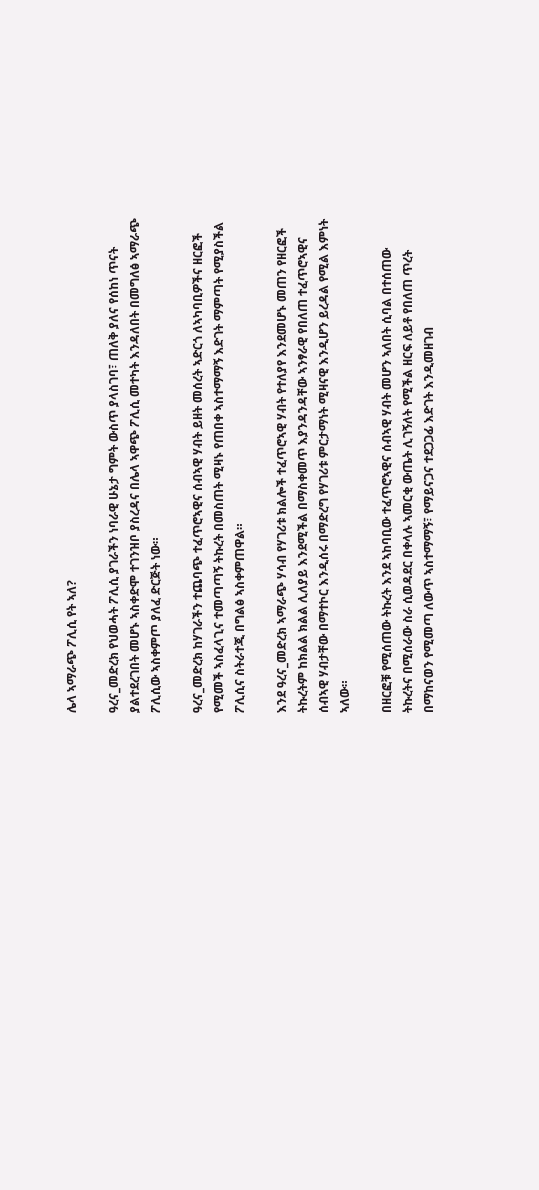ሌላ ኣማራጭ ፖሊሲ የት ኣለ?

ዓረና_መድረክ የህወሓት ፖሊሲ ያገራችን ነባራዊ ሁኔታ ግምት ውስጥ ያላስገባ፣ ጠለቅ ያለና የሰከነ ጥናት ያልተደረገበት መሆኑ ኣስቀድሞ ተገንዝቦ ያስረዳና በሌላ ኣዋጭ ፖሊሲ መተካት እንዳለበት በመግለፅ ኣማራጭ ፖሊሲው ኣስቀምጦ ያለፈ ድርጅት ነው።

ዓረና_መድረክ ከሃገራችን ተጨባጭ ተፈጥሮኣዊና ሰብኣዊ ሃብት ይዘት መሰረት ኣድርጎ ለኣካባቢዎችና ዘርፎች የሚመች ኣስፈላጊና ተመጣጣኝ ትኩረት በመስጠት ሚዛኑ የጠበቀ ኣስተማማኝ እድገት ማምጣት የሚያስችል ፖሊሲና ስትራተጂ በግልፅ ኣስቀምጠዋል።

እንደ ዓረና_መድረክ ኣማራጭ ሃሳብ የሃገሪቱ ክልሎች ተፈጥሮኣዊ ሃብት የተለያየ እንደመሆኑ መጠን የዘርፎች ትኩረትም ከክልል ክልል ሊለያይ እንደሚችል በማስቀመጥ እያንዳንዳቸው ኣንፃራዊ የበለጠ ተፈጥሮኣዊና ሰብኣዊ ሃብታቸው በማተኮር እንዲሰሩ በማድረግ የሃገሪቱ ምርታማነት ሚዛናዊ እንዲሆን ይረዳል የሚል እምነት ኣለው።

በዘርፎቹ የሚሰጠው ትኩረት እንደ ኣከባቢው ተፈጥሮኣዊና ሰብኣዊ ሃብት መሆን ኣለበት ሲባል በተሰጠው ትኩረትና በሚሰራው ስራ ሲወዳደር በቀላሉ ኣመርቂ ውጤት ሊገኝለት የሚችል ዘርፍ ለይቶ የበለጠ ጥረት በማከናወን የሚመጣ ለውጥ ኣስተማማኝ፣ የማይናጋና ተደጋጋፊ እድገት እንዲመዘገብ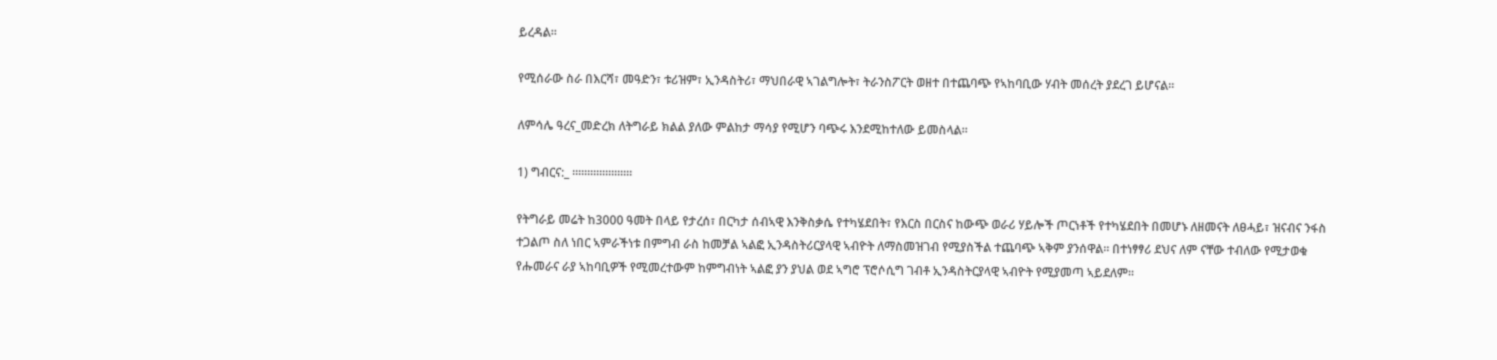ይረዳል።

የሚሰራው ስራ በእርሻ፣ መዓድን፣ ቱሪዝም፣ ኢንዳስትሪ፣ ማህበራዊ ኣገልግሎት፣ ትራንስፖርት ወዘተ በተጨባጭ የኣከባቢው ሃብት መሰረት ያደረገ ይሆናል።

ለምሳሌ ዓረና_መድረክ ለትግራይ ክልል ያለው ምልከታ ማሳያ የሚሆን ባጭሩ እንደሚከተለው ይመስላል።

1) ግብርና:_ ።።።።።።።።።።

የትግራይ መሬት ከ3000 ዓመት በላይ የታረሰ፣ በርካታ ሰብኣዊ እንቅስቃሴ የተካሄደበት፣ የእርስ በርስና ከውጭ ወራሪ ሃይሎች ጦርነቶች የተካሄደበት በመሆኑ ለዘመናት ለፀሓይ፣ ዝናብና ንፋስ ተጋልጦ ስለ ነበር ኣምራችነቱ በምግብ ራስ ከመቻል ኣልፎ ኢንዳስትሪርያላዊ ኣብዮት ለማስመዝገብ የሚያስችል ተጨባጭ ኣቅም ያንሰዋል። በተነፃፃሪ ደህና ለም ናቸው ተብለው የሚታወቁ የሑመራና ራያ ኣከባቢዎች የሚመረተውም ከምግብነት ኣልፎ ያን ያህል ወደ ኣግሮ ፕሮሶሲግ ገብቶ ኢንዳስትርያላዊ ኣብዮት የሚያመጣ ኣይደለም።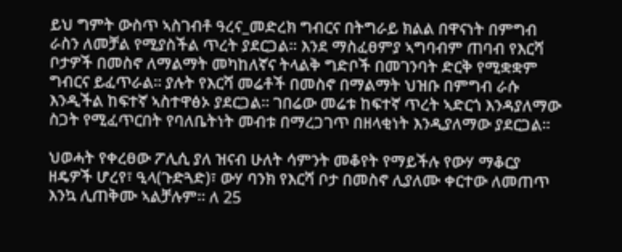ይህ ግምት ውስጥ ኣስገብቶ ዓረና_መድረክ ግብርና በትግራይ ክልል በዋናነት በምግብ ራስን ለመቻል የሚያስችል ጥረት ያደርጋል። እንደ ማስፈፀምያ ኣግባብም ጠባብ የእርሻ ቦታዎች በመስኖ ለማልማት መካከለኛና ትላልቅ ግድቦች በመገንባት ድርቅ የሚቋቋም ግብርና ይፈጥራል። ያሉት የእርሻ መሬቶች በመስኖ በማልማት ህዝቡ በምግብ ራሱ እንዲችል ከፍተኛ ኣስተዋፅኦ ያደርጋል። ገበሬው መሬቱ ከፍተኛ ጥረት ኣድርጎ እንዳያለማው ስጋት የሚፈጥርበት የባለቤትነት መብቱ በማረጋገጥ በዘላቂነት እንዲያለማው ያደርጋል።

ህወሓት የቀረፀው ፖሊሲ ያለ ዝናብ ሁለት ሳምንት መቆየት የማይችሉ የውሃ ማቆርያ ዘዴዎች ሆረየ፣ ዒላ(ጉድጓድ)፣ ውሃ ባንክ የእርሻ ቦታ በመስኖ ሊያለሙ ቀርተው ለመጠጥ እንኳ ሊጠቅሙ ኣልቻሉም። ለ 25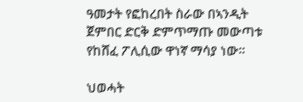ዓመታት የፎከረበት ስራው በኣንዲት ጀምበር ድርቅ ድምጥማጡ መውጣቱ የከሸፈ ፖሊሲው ዋነኛ ማሳያ ነው።

ህወሓት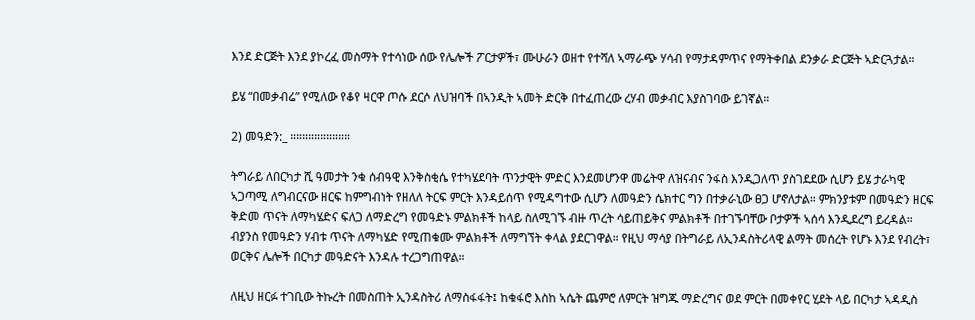እንደ ድርጅት እንደ ያኮረፈ መስማት የተሳነው ሰው የሌሎች ፖርታዎች፣ ሙሁራን ወዘተ የተሻለ ኣማራጭ ሃሳብ የማታዳምጥና የማትቀበል ደንቃራ ድርጅት ኣድርጓታል።

ይሄ “በመቃብሬ” የሚለው የቆየ ዛርዋ ጦሱ ደርሶ ለህዝባች በኣንዲት ኣመት ድርቅ በተፈጠረው ረሃብ መቃብር እያስገባው ይገኛል።

2) መዓድን:_ ።።።።።።።።።።

ትግራይ ለበርካታ ሺ ዓመታት ንቁ ሰብዓዊ እንቅስቂሴ የተካሄደባት ጥንታዊት ምድር እንደመሆንዋ መሬትዋ ለዝናብና ንፋስ እንዲጋለጥ ያስገደደው ሲሆን ይሄ ታራካዊ ኣጋጣሚ ለግብርናው ዘርፍ ከምግብነት የዘለለ ትርፍ ምርት እንዳይሰጥ የሚዳግተው ሲሆን ለመዓድን ሴክተር ግን በተቃራኒው ፀጋ ሆኖለታል። ምክንያቱም በመዓድን ዘርፍ ቅድመ ጥናት ለማካሄድና ፍለጋ ለማድረግ የመዓድኑ ምልክቶች ከላይ ስለሚገኙ ብዙ ጥረት ሳይጠይቅና ምልክቶች በተገኙባቸው ቦታዎች ኣሰሳ እንዲደረግ ይረዳል። ብያንስ የመዓድን ሃብቱ ጥናት ለማካሄድ የሚጠቁሙ ምልክቶች ለማግኘት ቀላል ያደርገዋል። የዚህ ማሳያ በትግራይ ለኢንዳስትሪላዊ ልማት መሰረት የሆኑ እንደ የብረት፣ ወርቅና ሌሎች በርካታ መዓድናት እንዳሉ ተረጋግጠዋል።

ለዚህ ዘርፉ ተገቢው ትኩረት በመስጠት ኢንዳስትሪ ለማስፋፋት፤ ከቁፋሮ እስከ ኣሴት ጨምሮ ለምርት ዝግጁ ማድረግና ወደ ምርት በመቀየር ሂደት ላይ በርካታ ኣዳዲስ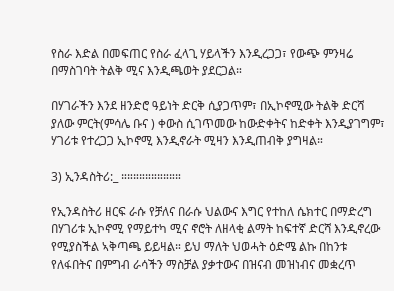የስራ እድል በመፍጠር የስራ ፈላጊ ሃይላችን እንዲረጋጋ፣ የውጭ ምንዛሬ በማስገባት ትልቅ ሚና እንዲጫወት ያደርጋል።

በሃገራችን እንደ ዘንድሮ ዓይነት ድርቅ ሲያጋጥም፣ በኢኮኖሚው ትልቅ ድርሻ ያለው ምርት(ምሳሌ ቡና ) ቀውስ ሲገጥመው ከውድቀትና ከድቀት እንዲያገግም፣ ሃገሪቱ የተረጋጋ ኢኮኖሚ እንዲኖራት ሚዛን እንዲጠብቅ ያግዛል።

3) ኢንዳስትሪ:_ ።።።።።።።።።።

የኢንዳስትሪ ዘርፍ ራሱ የቻለና በራሱ ህልውና እግር የተከለ ሴክተር በማድረግ በሃገሪቱ ኢኮኖሚ የማይተካ ሚና ኖሮት ለዘላቂ ልማት ከፍተኛ ድርሻ እንዲኖረው የሚያስችል ኣቅጣጫ ይይዛል። ይህ ማለት ህወሓት ዕድሜ ልኩ በከንቱ የለፋበትና በምግብ ራሳችን ማስቻል ያቃተውና በዝናብ መዝነብና መቋረጥ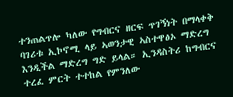ተንጠልጥሎ ካለው የግብርና ዘርፍ ጥገኝነት በማላቀቅ ባገሪቱ ኢኮኖሚ ላይ ኣወንታዊ ኣስተዋፅኦ ማድረግ እንዲችል ማድረግ ግድ ይላል። ኢንዳስትሪ ከግብርና ተረፈ ምርት ተተከል የምንለው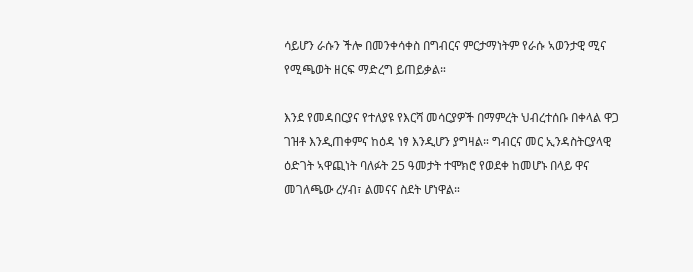ሳይሆን ራሱን ችሎ በመንቀሳቀስ በግብርና ምርታማነትም የራሱ ኣወንታዊ ሚና የሚጫወት ዘርፍ ማድረግ ይጠይቃል።

እንደ የመዳበርያና የተለያዩ የእርሻ መሳርያዎች በማምረት ህብረተሰቡ በቀላል ዋጋ ገዝቶ እንዲጠቀምና ከዕዳ ነፃ እንዲሆን ያግዛል። ግብርና መር ኢንዳስትርያላዊ ዕድገት ኣዋጪነት ባለፉት 25 ዓመታት ተሞክሮ የወደቀ ከመሆኑ በላይ ዋና መገለጫው ረሃብ፣ ልመናና ስደት ሆነዋል።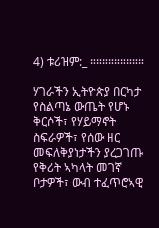4) ቱሪዝም:_ ።።።።።።።።።

ሃገራችን ኢትዮጵያ በርካታ የስልጣኔ ውጤት የሆኑ ቅርሶች፣ የሃይማኖት ስፍራዎች፣ የሰው ዘር መፍለቅያነታችን ያረጋገጡ የቅሪት ኣካላት መገኛ ቦታዎች፣ ውብ ተፈጥሮኣዊ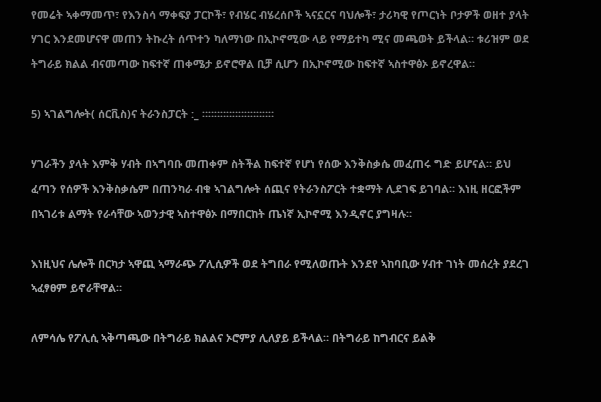የመሬት ኣቀማመጥ፣ የእንስሳ ማቀፍያ ፓርኮች፣ የብሄር ብሄረሰቦች ኣናኗርና ባህሎች፣ ታሪካዊ የጦርነት ቦታዎች ወዘተ ያላት ሃገር እንደመሆናዋ መጠን ትኩረት ሰጥተን ካለማነው በኢኮኖሚው ላይ የማይተካ ሚና መጫወት ይችላል። ቱሪዝም ወደ ትግራይ ክልል ብናመጣው ከፍተኛ ጠቀሜታ ይኖሮዋል ቢቻ ሲሆን በኢኮኖሚው ከፍተኛ ኣስተዋፅኦ ይኖረዋል።

5) ኣገልግሎት( ሰርቪስ)ና ትራንስፓርት :_ ።።።።።።።።።።።።

ሃገራችን ያላት እምቅ ሃብት በኣግባቡ መጠቀም ስትችል ከፍተኛ የሆነ የሰው እንቅስቃሴ መፈጠሩ ግድ ይሆናል። ይህ ፈጣን የሰዎች እንቅስቃሴም በጠንካራ ብቁ ኣገልግሎት ሰጪና የትራንስፖርት ተቋማት ሊደገፍ ይገባል። እነዚ ዘርፎችም በኣገሪቱ ልማት የራሳቸው ኣወንታዊ ኣስተዋፅኦ በማበርከት ጤነኛ ኢኮኖሚ እንዲኖር ያግዛሉ።

እነዚህና ሌሎች በርካታ ኣዋጪ ኣማራጭ ፖሊሲዎች ወደ ትግበራ የሚለወጡት እንደየ ኣከባቢው ሃብተ ገነት መሰረት ያደረገ ኣፈፃፀም ይኖራቸዋል።

ለምሳሌ የፖሊሲ ኣቅጣጫው በትግራይ ክልልና ኦሮምያ ሊለያይ ይችላል። በትግራይ ከግብርና ይልቅ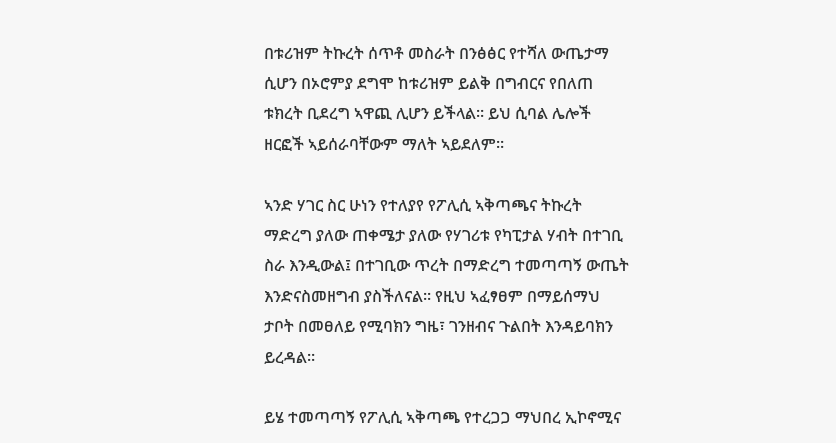በቱሪዝም ትኩረት ሰጥቶ መስራት በንፅፅር የተሻለ ውጤታማ ሲሆን በኦሮምያ ደግሞ ከቱሪዝም ይልቅ በግብርና የበለጠ ቱክረት ቢደረግ ኣዋጪ ሊሆን ይችላል። ይህ ሲባል ሌሎች ዘርፎች ኣይሰራባቸውም ማለት ኣይደለም።

ኣንድ ሃገር ስር ሁነን የተለያየ የፖሊሲ ኣቅጣጫና ትኩረት ማድረግ ያለው ጠቀሜታ ያለው የሃገሪቱ የካፒታል ሃብት በተገቢ ስራ እንዲውል፤ በተገቢው ጥረት በማድረግ ተመጣጣኝ ውጤት እንድናስመዘግብ ያስችለናል። የዚህ ኣፈፃፀም በማይሰማህ ታቦት በመፀለይ የሚባክን ግዜ፣ ገንዘብና ጉልበት እንዳይባክን ይረዳል።

ይሄ ተመጣጣኝ የፖሊሲ ኣቅጣጫ የተረጋጋ ማህበረ ኢኮኖሚና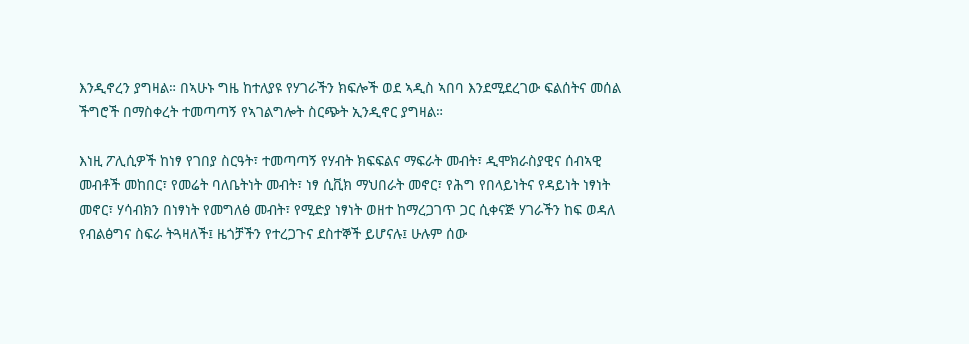እንዲኖረን ያግዛል። በኣሁኑ ግዜ ከተለያዩ የሃገራችን ክፍሎች ወደ ኣዲስ ኣበባ እንደሚደረገው ፍልሰትና መሰል ችግሮች በማስቀረት ተመጣጣኝ የኣገልግሎት ስርጭት ኢንዲኖር ያግዛል።

እነዚ ፖሊሲዎች ከነፃ የገበያ ስርዓት፣ ተመጣጣኝ የሃብት ክፍፍልና ማፍራት መብት፣ ዲሞክራስያዊና ሰብኣዊ መብቶች መከበር፣ የመሬት ባለቤትነት መብት፣ ነፃ ሲቪክ ማህበራት መኖር፣ የሕግ የበላይነትና የዳይነት ነፃነት መኖር፣ ሃሳብክን በነፃነት የመግለፅ መብት፣ የሚድያ ነፃነት ወዘተ ከማረጋገጥ ጋር ሲቀናጅ ሃገራችን ከፍ ወዳለ የብልፅግና ስፍራ ትጓዛለች፤ ዜጎቻችን የተረጋጉና ደስተኞች ይሆናሉ፤ ሁሉም ሰው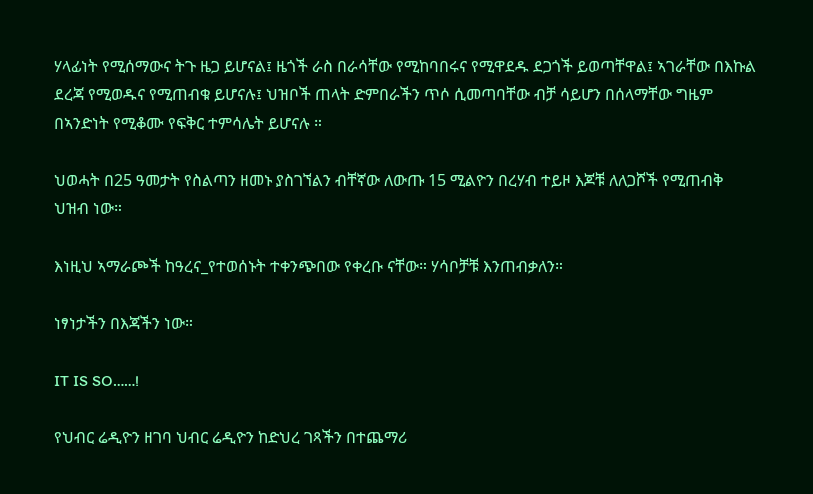ሃላፊነት የሚሰማውና ትጉ ዜጋ ይሆናል፤ ዜጎች ራስ በራሳቸው የሚከባበሩና የሚዋደዱ ደጋጎች ይወጣቸዋል፤ ኣገራቸው በእኩል ደረጃ የሚወዱና የሚጠብቁ ይሆናሉ፤ ህዝቦች ጠላት ድምበራችን ጥሶ ሲመጣባቸው ብቻ ሳይሆን በሰላማቸው ግዜም በኣንድነት የሚቆሙ የፍቅር ተምሳሌት ይሆናሉ ።

ህወሓት በ25 ዓመታት የስልጣን ዘመኑ ያስገኘልን ብቸኛው ለውጡ 15 ሚልዮን በረሃብ ተይዞ እጆቹ ለለጋሾች የሚጠብቅ ህዝብ ነው።

እነዚህ ኣማራጮች ከዓረና_የተወሰኑት ተቀንጭበው የቀረቡ ናቸው። ሃሳቦቻቹ እንጠብቃለን።

ነፃነታችን በእጃችን ነው።

IT IS SO……!

የህብር ሬዲዮን ዘገባ ህብር ሬዲዮን ከድህረ ገጻችን በተጨማሪ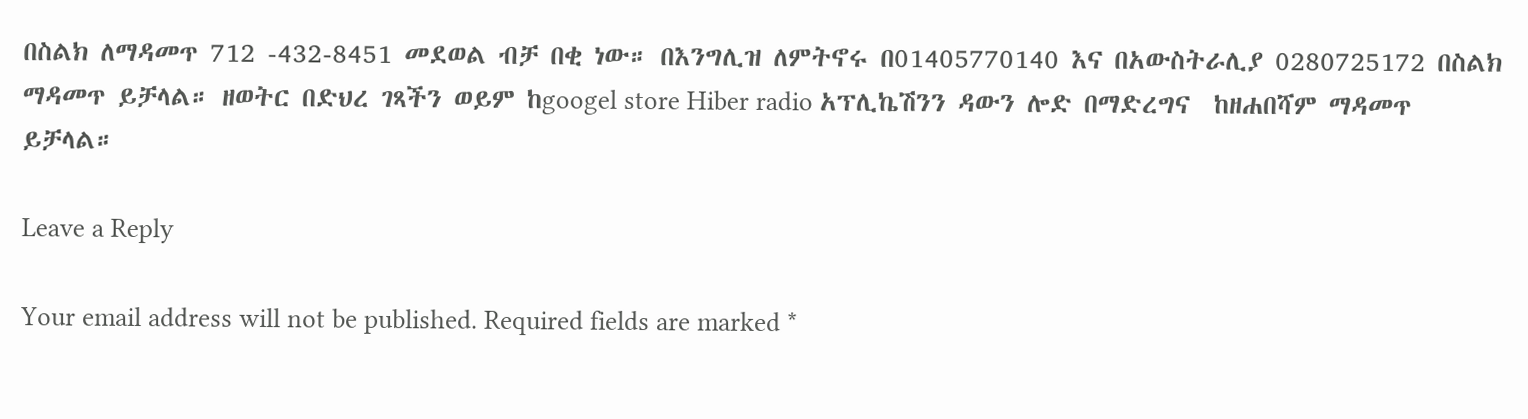በስልክ ለማዳመጥ 712 -432-8451 መደወል ብቻ በቂ ነው። በእንግሊዝ ለምትኖሩ በ01405770140 እና በአውስትራሊያ 0280725172 በስልክ ማዳመጥ ይቻላል። ዘወትር በድህረ ገጻችን ወይም ከgoogel store Hiber radio አፕሊኬሽንን ዳውን ሎድ በማድረግና  ከዘሐበሻም ማዳመጥ ይቻላል።

Leave a Reply

Your email address will not be published. Required fields are marked *